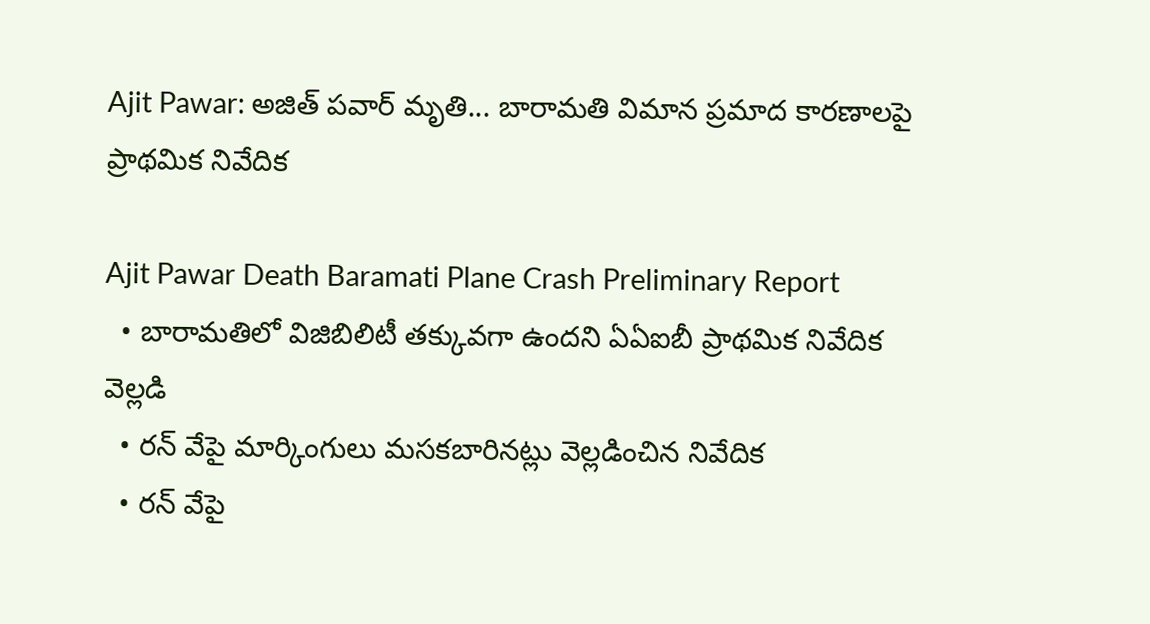Ajit Pawar: అజిత్ పవార్ మృతి... బారామతి విమాన ప్రమాద కారణాలపై ప్రాథమిక నివేదిక

Ajit Pawar Death Baramati Plane Crash Preliminary Report
  • బారామతిలో విజిబిలిటీ తక్కువగా ఉందని ఏఏఐబీ ప్రాథమిక నివేదిక వెల్లడి
  • రన్ వేపై మార్కింగులు మసకబారినట్లు వెల్లడించిన నివేదిక
  • రన్ వేపై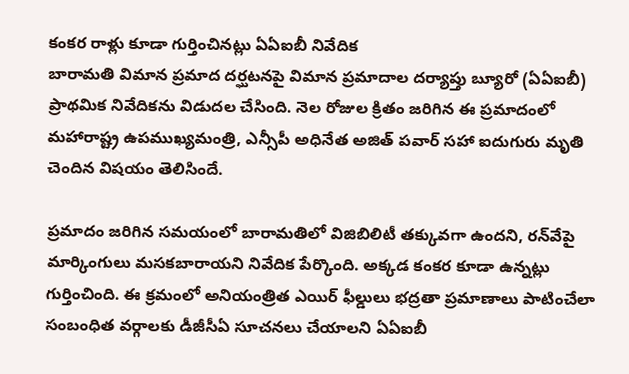కంకర రాళ్లు కూడా గుర్తించినట్లు ఏఏఐబీ నివేదిక
బారామతి విమాన ప్రమాద దర్ఘటనపై విమాన ప్రమాదాల దర్యాప్తు బ్యూరో (ఏఏఐబీ) ప్రాథమిక నివేదికను విడుదల చేసింది. నెల రోజుల క్రితం జరిగిన ఈ ప్రమాదంలో మహారాష్ట్ర ఉపముఖ్యమంత్రి, ఎన్సీపీ అధినేత అజిత్ పవార్ సహా ఐదుగురు మృతి చెందిన విషయం తెలిసిందే.

ప్రమాదం జరిగిన సమయంలో బారామతిలో విజిబిలిటీ తక్కువగా ఉందని, రన్‌వేపై మార్కింగులు మసకబారాయని నివేదిక పేర్కొంది. అక్కడ కంకర కూడా ఉన్నట్లు గుర్తించింది. ఈ క్రమంలో అనియంత్రిత ఎయిర్ ఫీల్డులు భద్రతా ప్రమాణాలు పాటించేలా సంబంధిత వర్గాలకు డీజీసీఏ సూచనలు చేయాలని ఏఏఐబీ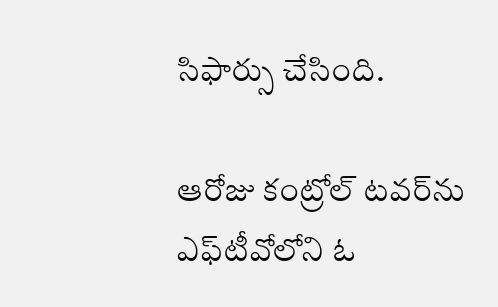సిఫార్సు చేసింది.

ఆరోజు కంట్రోల్ టవర్‌ను ఎఫ్‌టీవోలోని ఓ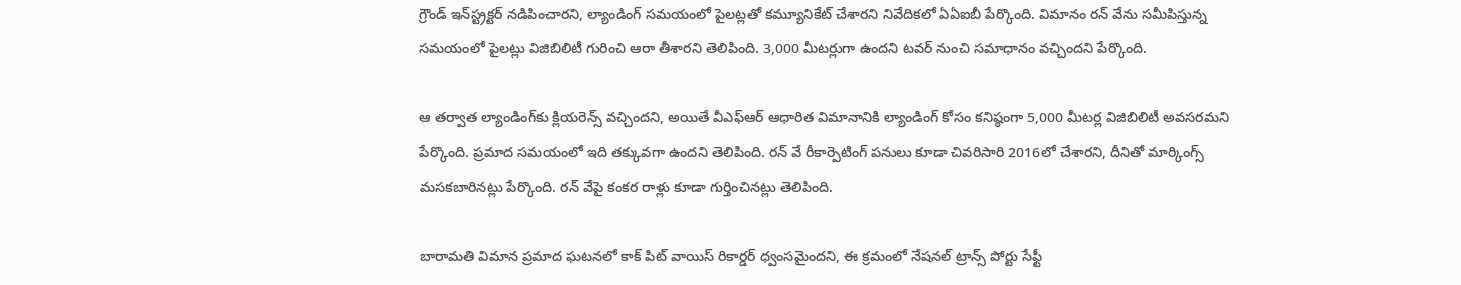గ్రౌండ్ ఇన్‌స్ట్రక్టర్ నడిపించారని, ల్యాండింగ్ సమయంలో పైలట్లతో కమ్యూనికేట్ చేశారని నివేదికలో ఏఏఐబీ పేర్కొంది. విమానం రన్ వేను సమీపిస్తున్న సమయంలో పైలట్లు విజిబిలిటీ గురించి ఆరా తీశారని తెలిపింది. 3,000 మీటర్లుగా ఉందని టవర్ నుంచి సమాధానం వచ్చిందని పేర్కొంది.

ఆ తర్వాత ల్యాండింగ్‌కు క్లియరెన్స్ వచ్చిందని, అయితే వీఎఫ్ఆర్ ఆధారిత విమానానికి ల్యాండింగ్ కోసం కనిష్ఠంగా 5,000 మీటర్ల విజిబిలిటీ అవసరమని పేర్కొంది. ప్రమాద సమయంలో ఇది తక్కువగా ఉందని తెలిపింది. రన్ వే రీకార్పెటింగ్ పనులు కూడా చివరిసారి 2016లో చేశారని, దీనితో మార్కింగ్స్ మసకబారినట్లు పేర్కొంది. రన్ వేపై కంకర రాళ్లు కూడా గుర్తించినట్లు తెలిపింది.

బారామతి విమాన ప్రమాద ఘటనలో కాక్ పిట్ వాయిస్ రికార్డర్ ధ్వంసమైందని, ఈ క్రమంలో నేషనల్ ట్రాన్స్ పోర్టు సేఫ్టీ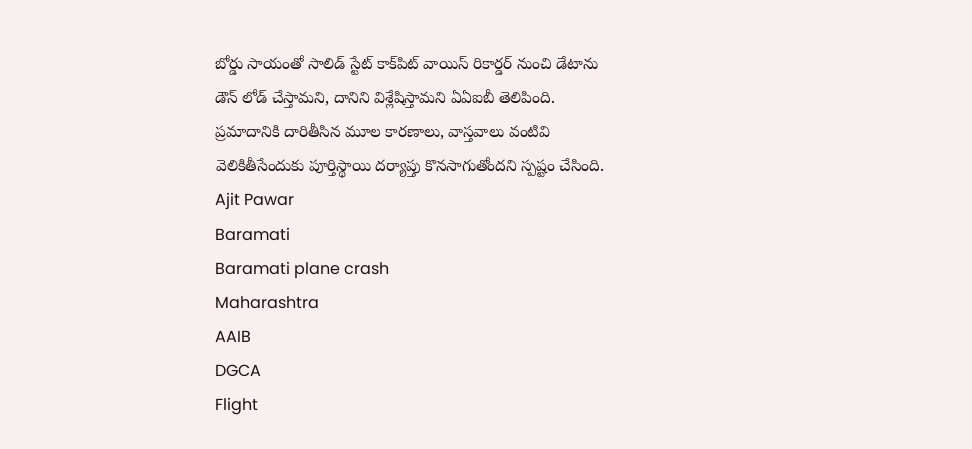బోర్డు సాయంతో సాలిడ్ స్టేట్ కాక్‌పిట్ వాయిస్ రికార్డర్ నుంచి డేటాను డౌన్ లోడ్ చేస్తామని, దానిని విశ్లేషిస్తామని ఏఏఐబీ తెలిపింది. ప్రమాదానికి దారితీసిన మూల కారణాలు, వాస్తవాలు వంటివి వెలికితీసేందుకు పూర్తిస్థాయి దర్యాప్తు కొనసాగుతోందని స్పష్టం చేసింది.
Ajit Pawar
Baramati
Baramati plane crash
Maharashtra
AAIB
DGCA
Flight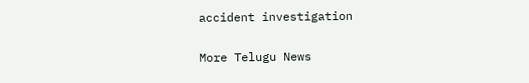accident investigation

More Telugu News